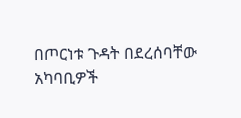በጦርነቱ ጉዳት በደረሰባቸው አካባቢዎች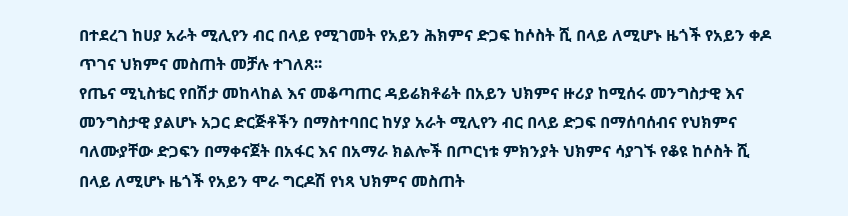በተደረገ ከሀያ አራት ሚሊየን ብር በላይ የሚገመት የአይን ሕክምና ድጋፍ ከሶስት ሺ በላይ ለሚሆኑ ዜጎች የአይን ቀዶ ጥገና ህክምና መስጠት መቻሉ ተገለጸ፡፡
የጤና ሚኒስቴር የበሽታ መከላከል እና መቆጣጠር ዳይሬክቶሬት በአይን ህክምና ዙሪያ ከሚሰሩ መንግስታዊ እና መንግስታዊ ያልሆኑ አጋር ድርጅቶችን በማስተባበር ከሃያ አራት ሚሊየን ብር በላይ ድጋፍ በማሰባሰብና የህክምና ባለሙያቸው ድጋፍን በማቀናጀት በአፋር እና በአማራ ክልሎች በጦርነቱ ምክንያት ህክምና ሳያገኙ የቆዩ ከሶስት ሺ በላይ ለሚሆኑ ዜጎች የአይን ሞራ ግርዶሽ የነጻ ህክምና መስጠት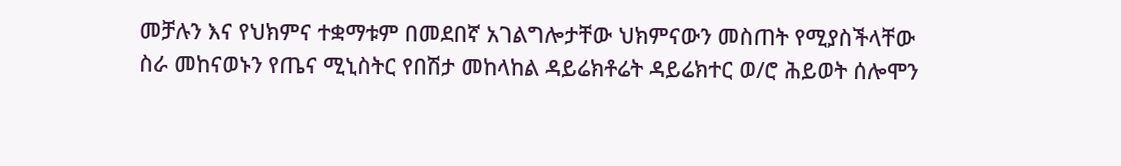መቻሉን እና የህክምና ተቋማቱም በመደበኛ አገልግሎታቸው ህክምናውን መስጠት የሚያስችላቸው ስራ መከናወኑን የጤና ሚኒስትር የበሽታ መከላከል ዳይሬክቶሬት ዳይሬክተር ወ/ሮ ሕይወት ሰሎሞን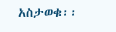አስታወቁ፡፡